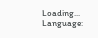Loading...
Language: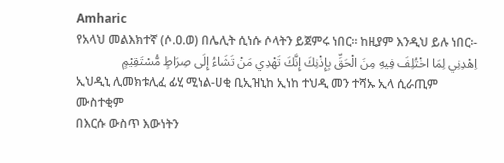Amharic
የአላህ መልእክተኛ (ሶ.ዐ.ወ) በሌሊት ሲነሱ ሶላትን ይጀምሩ ነበር። ከዚያም እንዲህ ይሉ ነበር፡-
اِهْدِنِي لِمَا اخْتُلِفَ فِيهِ مِنَ الْحَقِّ بِإِذْنِكَ إِنَّكَ تَهْدِي مَنْ تَشَاءُ إِلَى صِرَاطٍ مُّسْتَقِيْمٍ
ኢህዲኒ ሊመክቱሊፈ ፊሂ ሚነል-ሀቂ ቢኢዝኒከ ኢነከ ተህዲ መን ተሻኡ ኢላ ሲራጢም ሙስተቂም
በእርሱ ውስጥ እውነትን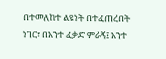በተመለከተ ልዩነት በተፈጠረበት ነገር፣ በአንተ ፈቃድ ምራኝ፤ አንተ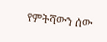የምትሻውን ሰው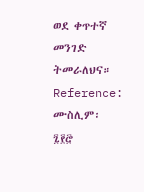ወደ ቀጥተኛ መንገድ ትመራለህና።
Reference: ሙስሊም፡ ፯፻፸